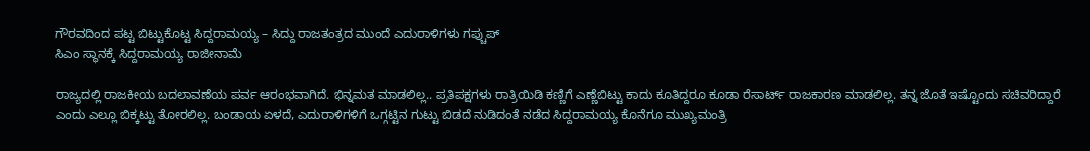ಗೌರವದಿಂದ ಪಟ್ಟ ಬಿಟ್ಟುಕೊಟ್ಟ ಸಿದ್ದರಾಮಯ್ಯ – ಸಿದ್ದು ರಾಜತಂತ್ರದ ಮುಂದೆ ಎದುರಾಳಿಗಳು ಗಪ್ಚುಪ್
ಸಿಎಂ ಸ್ಥಾನಕ್ಕೆ ಸಿದ್ದರಾಮಯ್ಯ ರಾಜೀನಾಮೆ

ರಾಜ್ಯದಲ್ಲಿ ರಾಜಕೀಯ ಬದಲಾವಣೆಯ ಪರ್ವ ಆರಂಭವಾಗಿದೆ. ಭಿನ್ನಮತ ಮಾಡಲಿಲ್ಲ.. ಪ್ರತಿಪಕ್ಷಗಳು ರಾತ್ರಿಯಿಡಿ ಕಣ್ಣಿಗೆ ಎಣ್ಣೆಬಿಟ್ಟು ಕಾದು ಕೂತಿದ್ದರೂ ಕೂಡಾ ರೆಸಾರ್ಟ್ ರಾಜಕಾರಣ ಮಾಡಲಿಲ್ಲ. ತನ್ನ ಜೊತೆ ಇಷ್ಟೊಂದು ಸಚಿವರಿದ್ದಾರೆ ಎಂದು ಎಲ್ಲೂ ಬಿಕ್ಕಟ್ಟು ತೋರಲಿಲ್ಲ. ಬಂಡಾಯ ಏಳದೆ, ಎದುರಾಳಿಗಳಿಗೆ ಒಗ್ಗಟ್ಟಿನ ಗುಟ್ಟು ಬಿಡದೆ ನುಡಿದಂತೆ ನಡೆದ ಸಿದ್ದರಾಮಯ್ಯ ಕೊನೆಗೂ ಮುಖ್ಯಮಂತ್ರಿ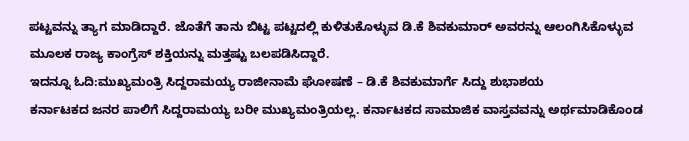ಪಟ್ಟವನ್ನು ತ್ಯಾಗ ಮಾಡಿದ್ದಾರೆ. ಜೊತೆಗೆ ತಾನು ಬಿಟ್ಟ ಪಟ್ಟದಲ್ಲಿ ಕುಳಿತುಕೊಳ್ಳುವ ಡಿ.ಕೆ ಶಿವಕುಮಾರ್ ಅವರನ್ನು ಆಲಂಗಿಸಿಕೊಳ್ಳುವ ಮೂಲಕ ರಾಜ್ಯ ಕಾಂಗ್ರೆಸ್ ಶಕ್ತಿಯನ್ನು ಮತ್ತಷ್ಟು ಬಲಪಡಿಸಿದ್ದಾರೆ.
ಇದನ್ನೂ ಓದಿ:ಮುಖ್ಯಮಂತ್ರಿ ಸಿದ್ದರಾಮಯ್ಯ ರಾಜೀನಾಮೆ ಘೋಷಣೆ – ಡಿ.ಕೆ ಶಿವಕುಮಾರ್ಗೆ ಸಿದ್ದು ಶುಭಾಶಯ
ಕರ್ನಾಟಕದ ಜನರ ಪಾಲಿಗೆ ಸಿದ್ದರಾಮಯ್ಯ ಬರೀ ಮುಖ್ಯಮಂತ್ರಿಯಲ್ಲ. ಕರ್ನಾಟಕದ ಸಾಮಾಜಿಕ ವಾಸ್ತವವನ್ನು ಅರ್ಥಮಾಡಿಕೊಂಡ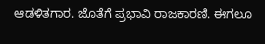ಆಡಳಿತಗಾರ. ಜೊತೆಗೆ ಪ್ರಭಾವಿ ರಾಜಕಾರಣಿ. ಈಗಲೂ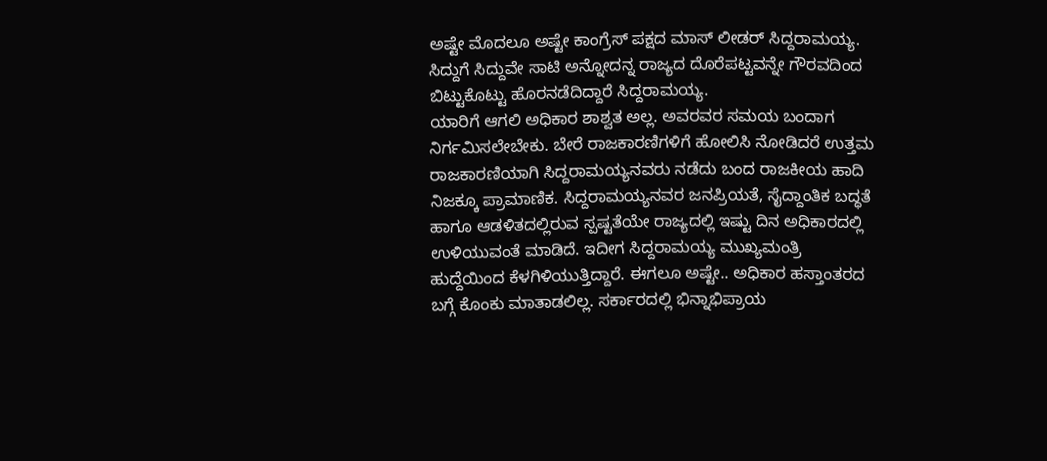ಅಷ್ಟೇ ಮೊದಲೂ ಅಷ್ಟೇ ಕಾಂಗ್ರೆಸ್ ಪಕ್ಷದ ಮಾಸ್ ಲೀಡರ್ ಸಿದ್ದರಾಮಯ್ಯ. ಸಿದ್ದುಗೆ ಸಿದ್ದುವೇ ಸಾಟಿ ಅನ್ನೋದನ್ನ ರಾಜ್ಯದ ದೊರೆಪಟ್ಟವನ್ನೇ ಗೌರವದಿಂದ ಬಿಟ್ಟುಕೊಟ್ಟು ಹೊರನಡೆದಿದ್ದಾರೆ ಸಿದ್ದರಾಮಯ್ಯ.
ಯಾರಿಗೆ ಆಗಲಿ ಅಧಿಕಾರ ಶಾಶ್ವತ ಅಲ್ಲ. ಅವರವರ ಸಮಯ ಬಂದಾಗ ನಿರ್ಗಮಿಸಲೇಬೇಕು. ಬೇರೆ ರಾಜಕಾರಣಿಗಳಿಗೆ ಹೋಲಿಸಿ ನೋಡಿದರೆ ಉತ್ತಮ ರಾಜಕಾರಣಿಯಾಗಿ ಸಿದ್ದರಾಮಯ್ಯನವರು ನಡೆದು ಬಂದ ರಾಜಕೀಯ ಹಾದಿ ನಿಜಕ್ಕೂ ಪ್ರಾಮಾಣಿಕ. ಸಿದ್ದರಾಮಯ್ಯನವರ ಜನಪ್ರಿಯತೆ, ಸೈದ್ದಾಂತಿಕ ಬದ್ಧತೆ ಹಾಗೂ ಆಡಳಿತದಲ್ಲಿರುವ ಸ್ಪಷ್ಟತೆಯೇ ರಾಜ್ಯದಲ್ಲಿ ಇಷ್ಟು ದಿನ ಅಧಿಕಾರದಲ್ಲಿ ಉಳಿಯುವಂತೆ ಮಾಡಿದೆ. ಇದೀಗ ಸಿದ್ದರಾಮಯ್ಯ ಮುಖ್ಯಮಂತ್ರಿ ಹುದ್ದೆಯಿಂದ ಕೆಳಗಿಳಿಯುತ್ತಿದ್ದಾರೆ. ಈಗಲೂ ಅಷ್ಟೇ.. ಅಧಿಕಾರ ಹಸ್ತಾಂತರದ ಬಗ್ಗೆ ಕೊಂಕು ಮಾತಾಡಲಿಲ್ಲ. ಸರ್ಕಾರದಲ್ಲಿ ಭಿನ್ನಾಭಿಪ್ರಾಯ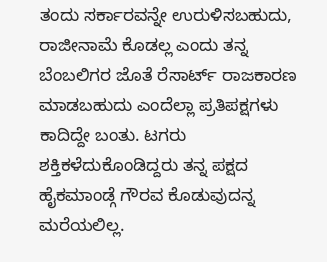ತಂದು ಸರ್ಕಾರವನ್ನೇ ಉರುಳಿಸಬಹುದು, ರಾಜೀನಾಮೆ ಕೊಡಲ್ಲ ಎಂದು ತನ್ನ ಬೆಂಬಲಿಗರ ಜೊತೆ ರೆಸಾರ್ಟ್ ರಾಜಕಾರಣ ಮಾಡಬಹುದು ಎಂದೆಲ್ಲಾ ಪ್ರತಿಪಕ್ಷಗಳು ಕಾದಿದ್ದೇ ಬಂತು. ಟಗರು ಶಕ್ತಿಕಳೆದುಕೊಂಡಿದ್ದರು ತನ್ನ ಪಕ್ಷದ ಹೈಕಮಾಂಡ್ಗೆ ಗೌರವ ಕೊಡುವುದನ್ನ ಮರೆಯಲಿಲ್ಲ.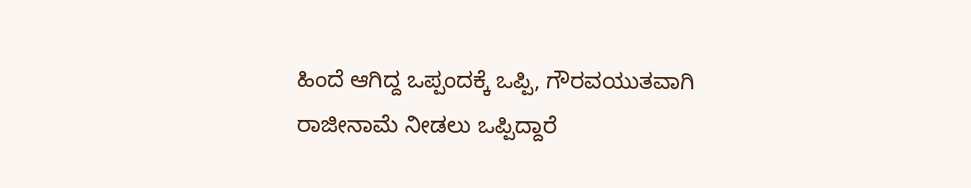ಹಿಂದೆ ಆಗಿದ್ದ ಒಪ್ಪಂದಕ್ಕೆ ಒಪ್ಪಿ, ಗೌರವಯುತವಾಗಿ ರಾಜೀನಾಮೆ ನೀಡಲು ಒಪ್ಪಿದ್ದಾರೆ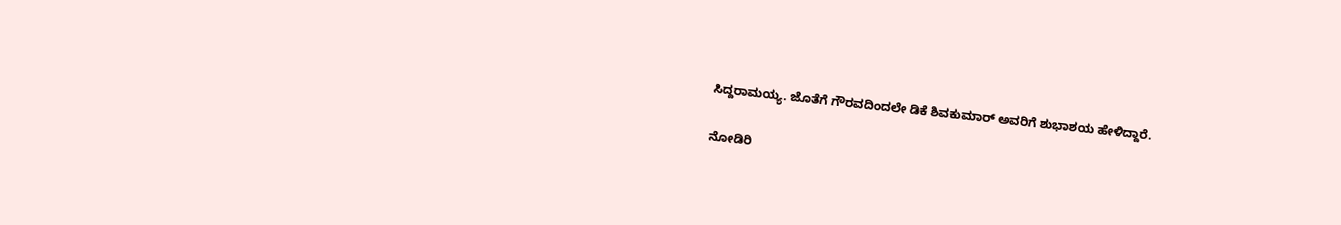ಸಿದ್ದರಾಮಯ್ಯ. ಜೊತೆಗೆ ಗೌರವದಿಂದಲೇ ಡಿಕೆ ಶಿವಕುಮಾರ್ ಅವರಿಗೆ ಶುಭಾಶಯ ಹೇಳಿದ್ದಾರೆ.

ನೋಡಿರಿ